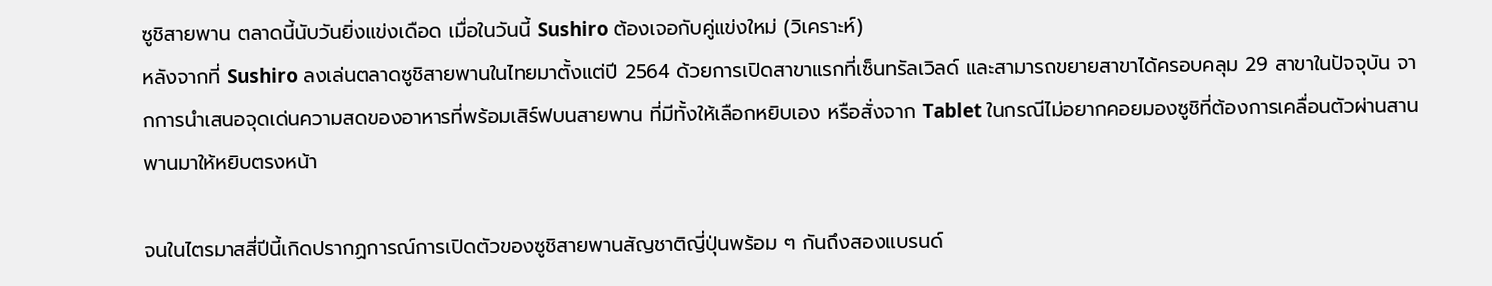ซูชิสายพาน ตลาดนี้นับวันยิ่งแข่งเดือด เมื่อในวันนี้ Sushiro ต้องเจอกับคู่แข่งใหม่ (วิเคราะห์)
หลังจากที่ Sushiro ลงเล่นตลาดซูชิสายพานในไทยมาตั้งแต่ปี 2564 ด้วยการเปิดสาขาแรกที่เซ็นทรัลเวิลด์ และสามารถขยายสาขาได้ครอบคลุม 29 สาขาในปัจจุบัน จากการนำเสนอจุดเด่นความสดของอาหารที่พร้อมเสิร์ฟบนสายพาน ที่มีทั้งให้เลือกหยิบเอง หรือสั่งจาก Tablet ในกรณีไม่อยากคอยมองซูชิที่ต้องการเคลื่อนตัวผ่านสานพานมาให้หยิบตรงหน้า

จนในไตรมาสสี่ปีนี้เกิดปรากฏการณ์การเปิดตัวของซูชิสายพานสัญชาติญี่ปุ่นพร้อม ๆ กันถึงสองแบรนด์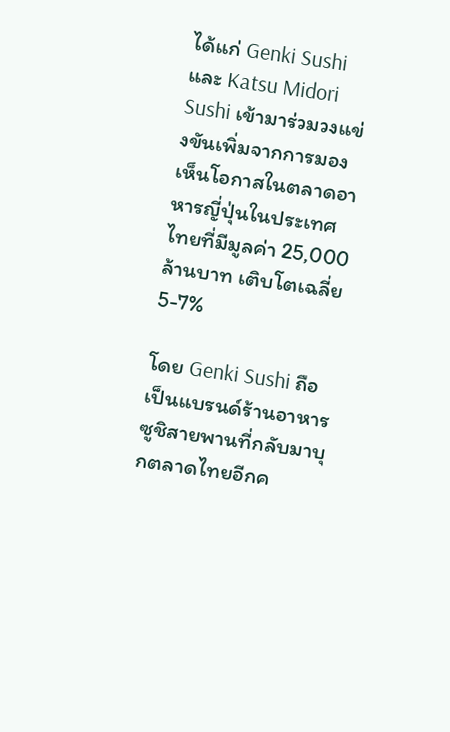ได้แก่ Genki Sushi และ Katsu Midori Sushi เข้ามาร่วมวงแข่งขันเพิ่มจากการมองเห็นโอกาสในตลาดอาหารญี่ปุ่นในประเทศไทยที่มีมูลค่า 25,000 ล้านบาท เติบโตเฉลี่ย 5-7%

โดย Genki Sushi ถือเป็นแบรนด์ร้านอาหารซูชิสายพานที่กลับมาบุกตลาดไทยอีกค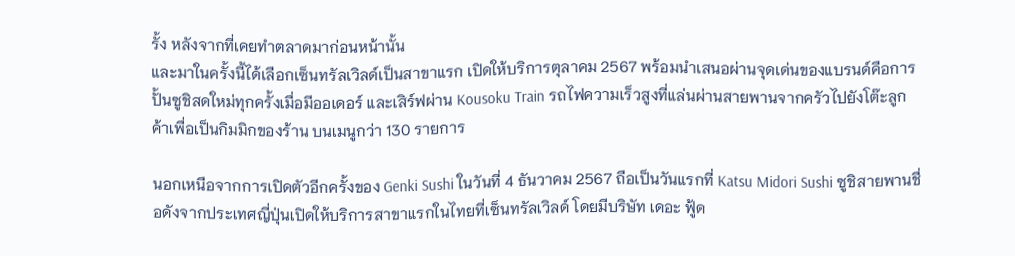รั้ง หลังจากที่เคยทำตลาดมาก่อนหน้านั้น
และมาในครั้งนี้ได้เลือกเซ็นทรัลเวิลด์เป็นสาขาแรก เปิดให้บริการตุลาคม 2567 พร้อมนำเสนอผ่านจุดเด่นของแบรนด์คือการปั้นซูชิสดใหม่ทุกครั้งเมื่อมีออเดอร์ และเสิร์ฟผ่าน Kousoku Train รถไฟความเร็วสูงที่แล่นผ่านสายพานจากครัวไปยังโต๊ะลูกค้าเพื่อเป็นกิมมิกของร้าน บนเมนูกว่า 130 รายการ

นอกเหนือจากการเปิดตัวอีกครั้งของ Genki Sushi ในวันที่ 4 ธันวาคม 2567 ถือเป็นวันแรกที่ Katsu Midori Sushi ซูชิสายพานชื่อดังจากประเทศญี่ปุ่นเปิดให้บริการสาขาแรกในไทยที่เซ็นทรัลเวิลด์ โดยมีบริษัท เดอะ ฟู้ด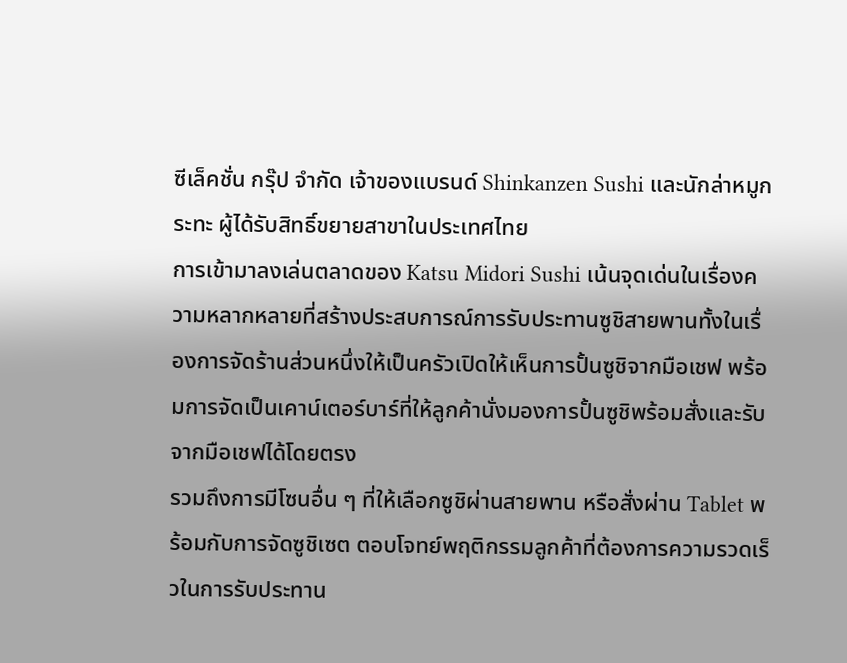ซีเล็คชั่น กรุ๊ป จำกัด เจ้าของแบรนด์ Shinkanzen Sushi และนักล่าหมูกระทะ ผู้ได้รับสิทธิ์ขยายสาขาในประเทศไทย
การเข้ามาลงเล่นตลาดของ Katsu Midori Sushi เน้นจุดเด่นในเรื่องความหลากหลายที่สร้างประสบการณ์การรับประทานซูชิสายพานทั้งในเรื่องการจัดร้านส่วนหนึ่งให้เป็นครัวเปิดให้เห็นการปั้นซูชิจากมือเชฟ พร้อมการจัดเป็นเคาน์เตอร์บาร์ที่ให้ลูกค้านั่งมองการปั้นซูชิพร้อมสั่งและรับจากมือเชฟได้โดยตรง
รวมถึงการมีโซนอื่น ๆ ที่ให้เลือกซูชิผ่านสายพาน หรือสั่งผ่าน Tablet พร้อมกับการจัดซูชิเซต ตอบโจทย์พฤติกรรมลูกค้าที่ต้องการความรวดเร็วในการรับประทาน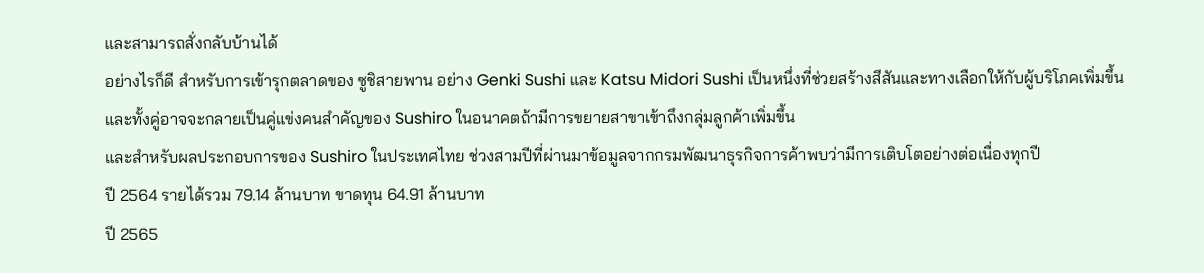และสามารถสั่งกลับบ้านได้
อย่างไรก็ดี สำหรับการเข้ารุกตลาดของ ซูชิสายพาน อย่าง Genki Sushi และ Katsu Midori Sushi เป็นหนึ่งที่ช่วยสร้างสีสันและทางเลือกให้กับผู้บริโภคเพิ่มขึ้น และทั้งคู่อาจจะกลายเป็นคู่แข่งคนสำคัญของ Sushiro ในอนาคตถ้ามีการขยายสาขาเข้าถึงกลุ่มลูกค้าเพิ่มขึ้น
และสำหรับผลประกอบการของ Sushiro ในประเทศไทย ช่วงสามปีที่ผ่านมาข้อมูลจากกรมพัฒนาธุรกิจการค้าพบว่ามีการเติบโตอย่างต่อเนื่องทุกปี
ปี 2564 รายได้รวม 79.14 ล้านบาท ขาดทุน 64.91 ล้านบาท
ปี 2565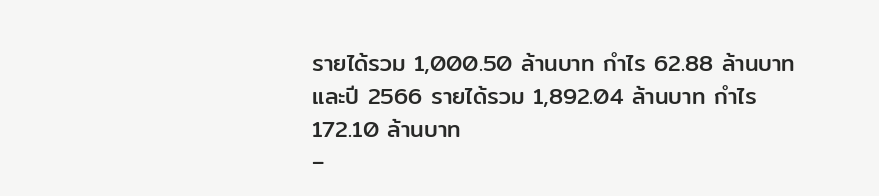รายได้รวม 1,000.50 ล้านบาท กำไร 62.88 ล้านบาท
และปี 2566 รายได้รวม 1,892.04 ล้านบาท กำไร 172.10 ล้านบาท
–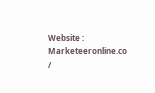Website : Marketeeronline.co /